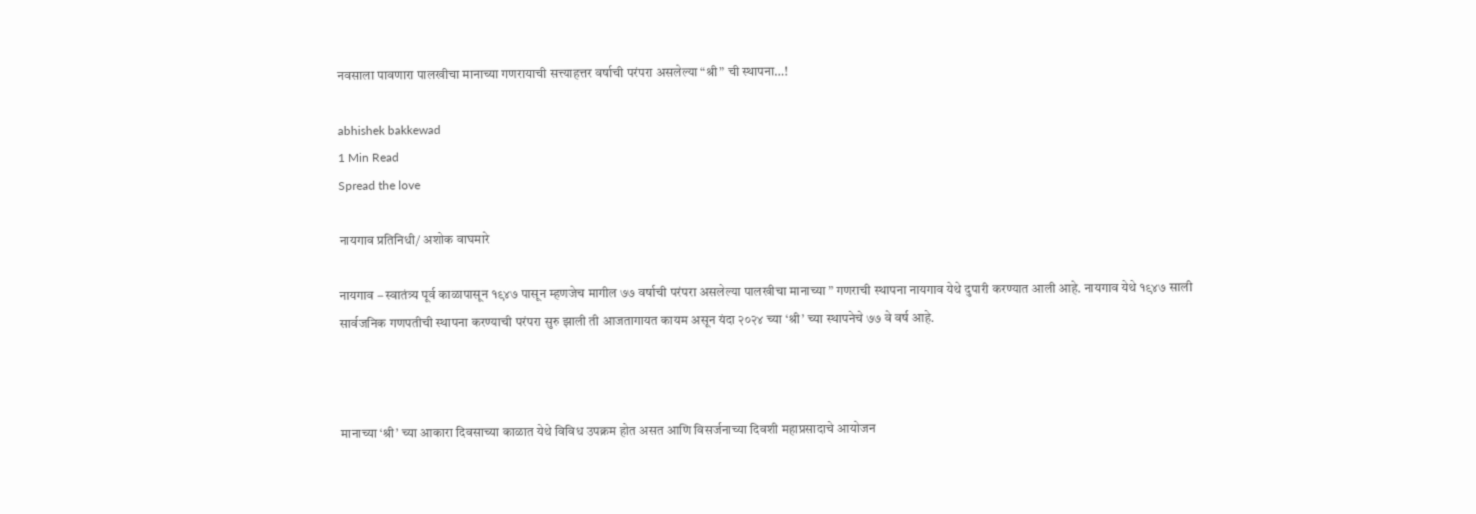नवसाला पावणारा पालखीचा मानाच्या गणरायाची सत्त्याहत्तर वर्षाची परंपरा असलेल्या “श्री” ची स्थापना…!

abhishek bakkewad
1 Min Read
Spread the love

नायगाव प्रतिनिधी/ अशोक वाघमारे

नायगाव – स्वातंत्र्य पूर्व काळापासून १९४७ पासून म्हणजेच मागील ७७ वर्षाची परंपरा असलेल्या पालखीचा मानाच्या ” गणराची स्थापना नायगाव येथे दुपारी करण्यात आली आहे. नायगाव येथे १९४७ साली सार्वजनिक गणपतीची स्थापना करण्याची परंपरा सुरु झाली ती आजतागायत कायम असून यंदा २०२४ च्या ‘श्री’ च्या स्थापनेचे ७७ वे वर्ष आहे.



मानाच्या ‘श्री’ च्या आकारा दिवसाच्या काळात येथे विविध उपक्रम होत असत आणि विसर्जनाच्या दिवशी महाप्रसादाचे आयोजन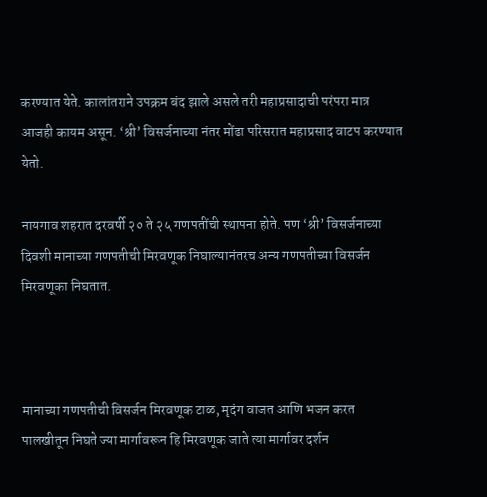करण्यात येते. कालांतराने उपक्रम बंद झाले असले तरी महाप्रसादाची परंपरा मात्र आजही कायम असून. ‘श्री’ विसर्जनाच्या नंतर मोंढा परिसरात महाप्रसाद वाटप करण्यात येतो.

नायगाव शहरात दरवर्षी २० ते २५ गणपतींची स्थापना होते. पण ‘श्री’ विसर्जनाच्या दिवशी मानाच्या गणपतीची मिरवणूक निघाल्यानंतरच अन्य गणपतीच्या विसर्जन मिरवणूका निघतात.



मानाच्या गणपतीची विसर्जन मिरवणूक टाळ, मृदंग वाजत आणि भजन करत पालखीतून निघते ज्या मार्गावरून हि मिरवणूक जाते त्या मार्गावर दर्शन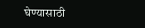घेण्यासाठी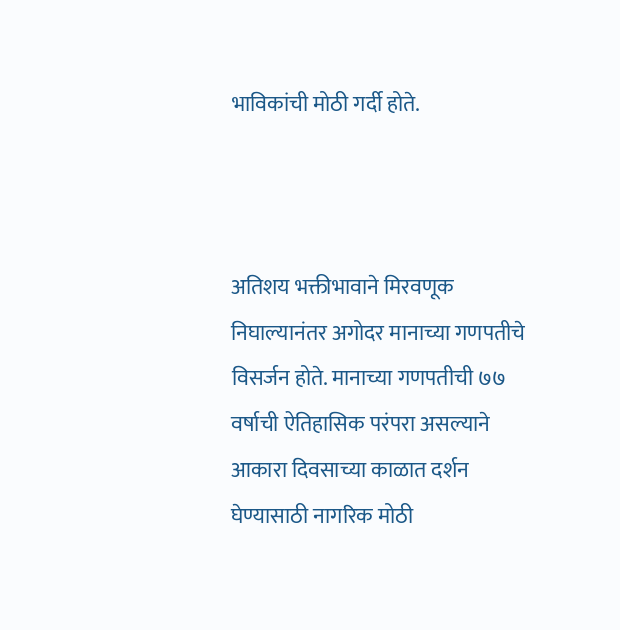भाविकांची मोठी गर्दी होते.



अतिशय भक्तीभावाने मिरवणूक निघाल्यानंतर अगोदर मानाच्या गणपतीचे विसर्जन होते. मानाच्या गणपतीची ७७ वर्षाची ऐतिहासिक परंपरा असल्याने आकारा दिवसाच्या काळात दर्शन घेण्यासाठी नागरिक मोठी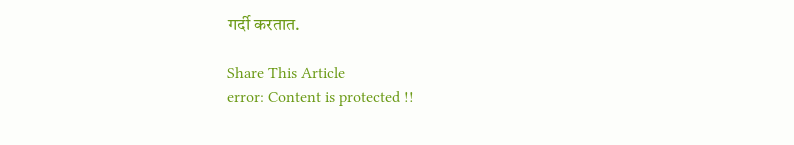गर्दी करतात.

Share This Article
error: Content is protected !!